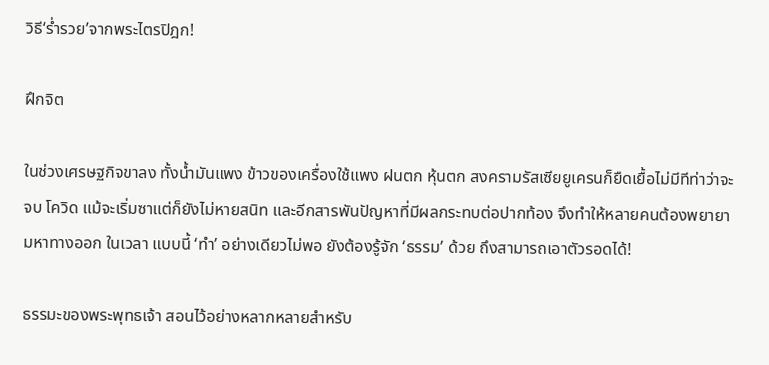วิธี‘ร่ำรวย’จากพระไตรปิฎก!

ฝึกจิต

ในช่วงเศรษฐกิจขาลง ทั้งน้ำมันแพง ข้าวของเครื่องใช้แพง ฝนตก หุ้นตก สงครามรัสเซียยูเครนก็ยืดเยื้อไม่มีทีท่าว่าจะจบ โควิด แม้จะเริ่มซาแต่ก็ยังไม่หายสนิท และอีกสารพันปัญหาที่มีผลกระทบต่อปากท้อง จึงทำให้หลายคนต้องพยายามหาทางออก ในเวลา แบบนี้ ‘ทำ’ อย่างเดียวไม่พอ ยังต้องรู้จัก ‘ธรรม’ ด้วย ถึงสามารถเอาตัวรอดได้!

ธรรมะของพระพุทธเจ้า สอนไว้อย่างหลากหลายสำหรับ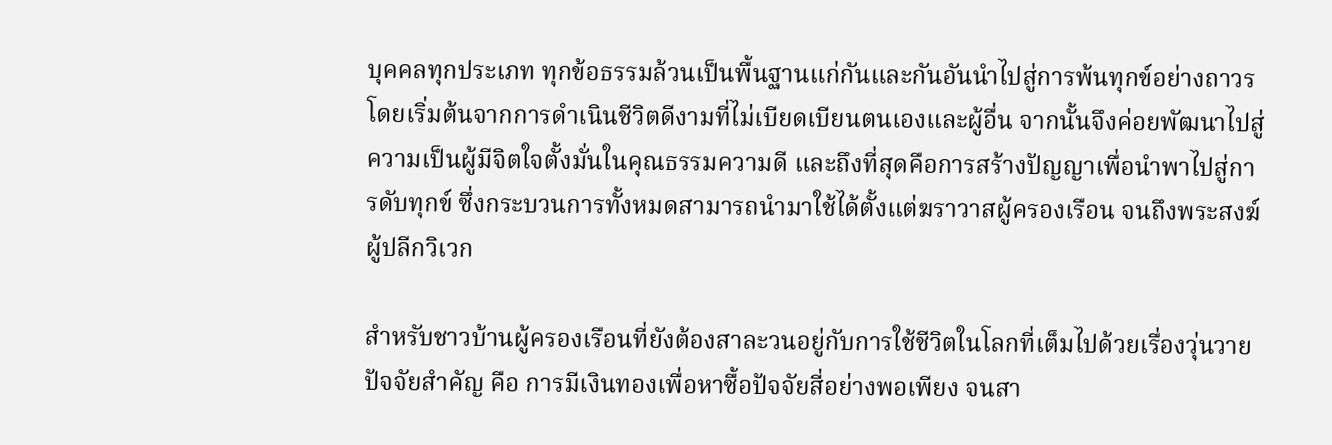บุคคลทุกประเภท ทุกข้อธรรมล้วนเป็นพื้นฐานแก่กันและกันอันนำไปสู่การพ้นทุกข์อย่างถาวร โดยเริ่มต้นจากการดำเนินชีวิตดีงามที่ไม่เบียดเบียนตนเองและผู้อื่น จากนั้นจึงค่อยพัฒนาไปสู่ความเป็นผู้มีจิตใจตั้งมั่นในคุณธรรมความดี และถึงที่สุดคือการสร้างปัญญาเพื่อนำพาไปสู่การดับทุกข์ ซึ่งกระบวนการทั้งหมดสามารถนำมาใช้ได้ตั้งแต่ฆราวาสผู้ครองเรือน จนถึงพระสงฆ์ผู้ปลีกวิเวก

สำหรับชาวบ้านผู้ครองเรือนที่ยังต้องสาละวนอยู่กับการใช้ชีวิตในโลกที่เต็มไปด้วยเรื่องวุ่นวาย ปัจจัยสำคัญ คือ การมีเงินทองเพื่อหาซื้อปัจจัยสี่อย่างพอเพียง จนสา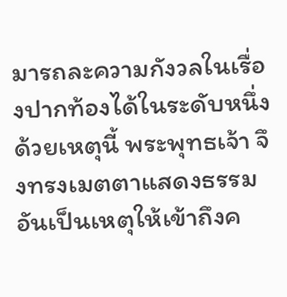มารถละความกังวลในเรื่องปากท้องได้ในระดับหนึ่ง ด้วยเหตุนี้ พระพุทธเจ้า จึงทรงเมตตาแสดงธรรมอันเป็นเหตุให้เข้าถึงค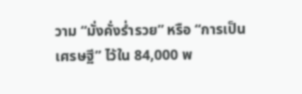วาม “มั่งคั่งร่ำรวย” หรือ “การเป็นเศรษฐี” ไว้ใน 84,000 พ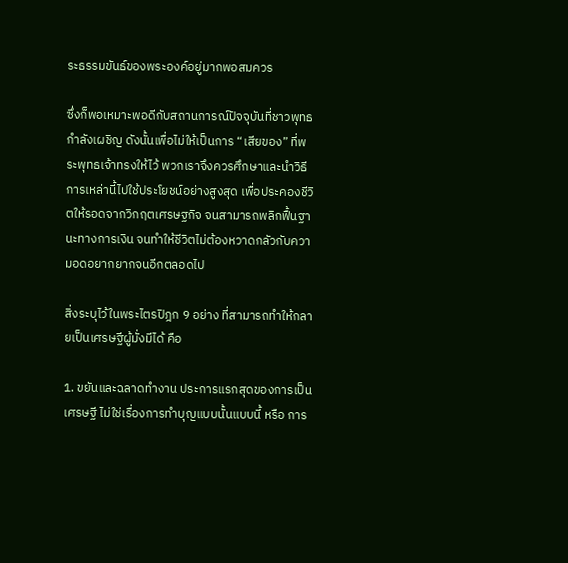ระธรรมขันธ์ของพระองค์อยู่มากพอสมควร

ซึ่งก็พอเหมาะพอดีกับสถานการณ์ปัจจุบันที่ชาวพุทธกำลังเผชิญ ดังนั้นเพื่อไม่ให้เป็นการ “เสียของ” ที่พระพุทธเจ้าทรงให้ไว้ พวกเราจึงควรศึกษาและนำวิธีการเหล่านี้ไปใช้ประโยชน์อย่างสูงสุด เพื่อประคองชีวิตให้รอดจากวิกฤตเศรษฐกิจ จนสามารถพลิกฟื้นฐานะทางการเงิน จนทำให้ชีวิตไม่ต้องหวาดกลัวกับความอดอยากยากจนอีกตลอดไป

สิ่งระบุไว้ในพระไตรปิฎก 9 อย่าง ที่สามารถทำให้กลายเป็นเศรษฐีผู้มั่งมีได้ คือ

1. ขยันและฉลาดทำงาน ประการแรกสุดของการเป็นเศรษฐี ไม่ใช่เรื่องการทำบุญแบบนั้นแบบนี้ หรือ การ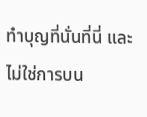ทำบุญที่นั่นที่นี่ และไม่ใช่การบน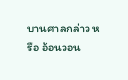บานศาลกล่าว หรือ อ้อนวอน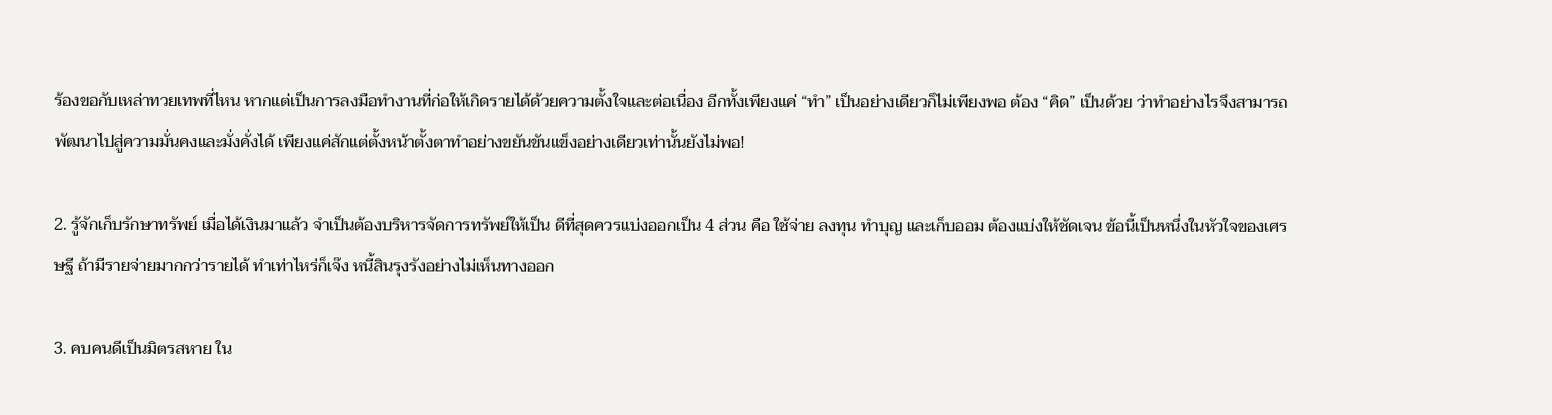ร้องขอกับเหล่าทวยเทพที่ไหน หากแต่เป็นการลงมือทำงานที่ก่อให้เกิดรายได้ด้วยความตั้งใจและต่อเนื่อง อีกทั้งเพียงแค่ “ทำ” เป็นอย่างเดียวก็ไม่เพียงพอ ต้อง “คิด” เป็นด้วย ว่าทำอย่างไรจึงสามารถพัฒนาไปสู่ความมั่นคงและมั่งคั่งได้ เพียงแค่สักแต่ตั้งหน้าตั้งตาทำอย่างขยันขันแข็งอย่างเดียวเท่านั้นยังไม่พอ!

2. รู้จักเก็บรักษาทรัพย์ เมื่อได้เงินมาแล้ว จำเป็นต้องบริหารจัดการทรัพย์ให้เป็น ดีที่สุดควรแบ่งออกเป็น 4 ส่วน คือ ใช้จ่าย ลงทุน ทำบุญ และเก็บออม ต้องแบ่งให้ชัดเจน ข้อนี้เป็นหนึ่งในหัวใจของเศรษฐี ถ้ามีรายจ่ายมากกว่ารายได้ ทำเท่าไหร่ก็เจ๊ง หนี้สินรุงรังอย่างไม่เห็นทางออก

3. คบคนดีเป็นมิตรสหาย ใน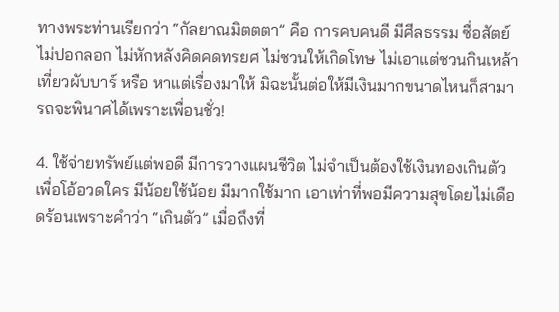ทางพระท่านเรียกว่า “กัลยาณมิตตตา” คือ การคบคนดี มีศีลธรรม ซื่อสัตย์ ไม่ปอกลอก ไม่หักหลังคิดคดทรยศ ไม่ชวนให้เกิดโทษ ไม่เอาแต่ชวนกินเหล้า เที่ยวผับบาร์ หรือ หาแต่เรื่องมาให้ มิฉะนั้นต่อให้มีเงินมากขนาดไหนก็สามารถจะพินาศได้เพราะเพื่อนชั่ว!

4. ใช้จ่ายทรัพย์แต่พอดี มีการวางแผนชีวิต ไม่จำเป็นต้องใช้เงินทองเกินตัวเพื่อโอ้อวดใคร มีน้อยใช้น้อย มีมากใช้มาก เอาเท่าที่พอมีความสุขโดยไม่เดือดร้อนเพราะคำว่า “เกินตัว” เมื่อถึงที่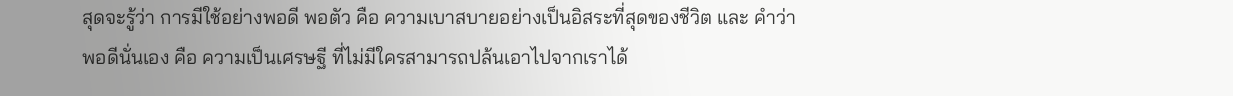สุดจะรู้ว่า การมีใช้อย่างพอดี พอตัว คือ ความเบาสบายอย่างเป็นอิสระที่สุดของชีวิต และ คำว่าพอดีนั่นเอง คือ ความเป็นเศรษฐี ที่ไม่มีใครสามารถปล้นเอาไปจากเราได้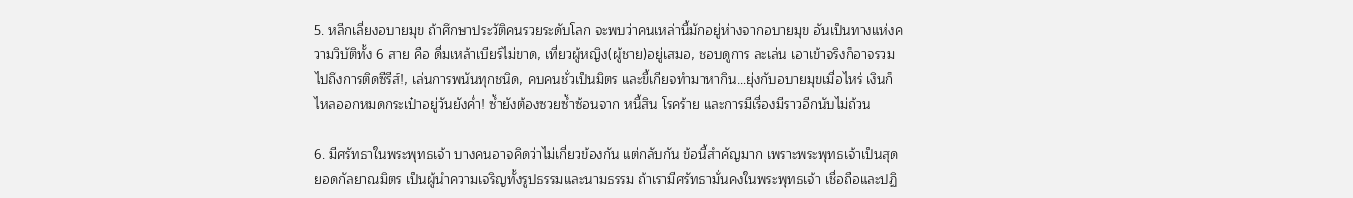5. หลีกเลี่ยงอบายมุข ถ้าศึกษาประวัติคนรวยระดับโลก จะพบว่าคนเหล่านี้มักอยู่ห่างจากอบายมุข อันเป็นทางแห่งความวิบัติทั้ง 6 สาย คือ ดื่มเหล้าเบียร์ไม่ขาด, เที่ยวผู้หญิง(ผู้ชาย)อยู่เสมอ, ชอบดูการ ละเล่น เอาเข้าจริงก็อาจรวมไปถึงการติดซีรีส์!, เล่นการพนันทุกชนิด, คบคนชั่วเป็นมิตร และขี้เกียจทำมาหากิน…ยุ่งกับอบายมุขเมื่อไหร่ เงินก็ไหลออกหมดกระเป๋าอยู่วันยังค่ำ! ซ้ำยังต้องซวยซ้ำซ้อนจาก หนี้สิน โรคร้าย และการมีเรื่องมีราวอีกนับไม่ถ้วน

6. มีศรัทธาในพระพุทธเจ้า บางคนอาจคิดว่าไม่เกี่ยวข้องกัน แต่กลับกัน ข้อนี้สำคัญมาก เพราะพระพุทธเจ้าเป็นสุดยอดกัลยาณมิตร เป็นผู้นำความเจริญทั้งรูปธรรมและนามธรรม ถ้าเรามีศรัทธามั่นคงในพระพุทธเจ้า เชื่อถือและปฏิ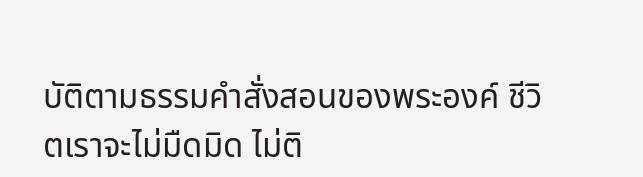บัติตามธรรมคำสั่งสอนของพระองค์ ชีวิตเราจะไม่มืดมิด ไม่ติ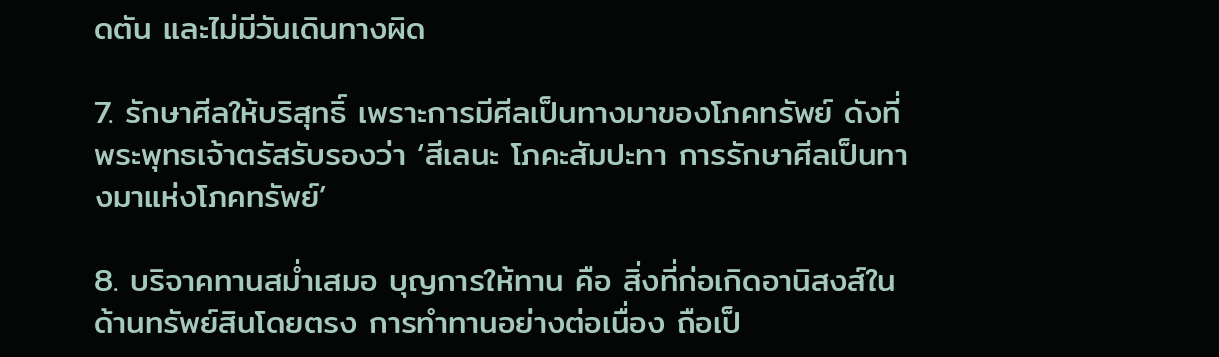ดตัน และไม่มีวันเดินทางผิด

7. รักษาศีลให้บริสุทธิ์ เพราะการมีศีลเป็นทางมาของโภคทรัพย์ ดังที่พระพุทธเจ้าตรัสรับรองว่า ‘สีเลนะ โภคะสัมปะทา การรักษาศีลเป็นทางมาแห่งโภคทรัพย์’

8. บริจาคทานสม่ำเสมอ บุญการให้ทาน คือ สิ่งที่ก่อเกิดอานิสงส์ในด้านทรัพย์สินโดยตรง การทำทานอย่างต่อเนื่อง ถือเป็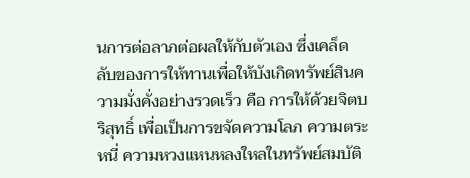นการต่อลาภต่อผลให้กับตัวเอง ซึ่งเคล็ดลับของการให้ทานเพื่อให้บังเกิดทรัพย์สินความมั่งคั่งอย่างรวดเร็ว คือ การให้ด้วยจิตบริสุทธิ์ เพื่อเป็นการขจัดความโลภ ความตระหนี่ ความหวงแหนหลงใหลในทรัพย์สมบัติ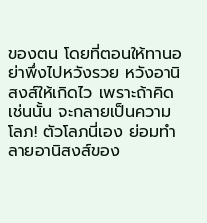ของตน โดยที่ตอนให้ทานอย่าพึ่งไปหวังรวย หวังอานิสงส์ให้เกิดไว เพราะถ้าคิดเช่นนั้น จะกลายเป็นความโลภ! ตัวโลภนี่เอง ย่อมทำลายอานิสงส์ของ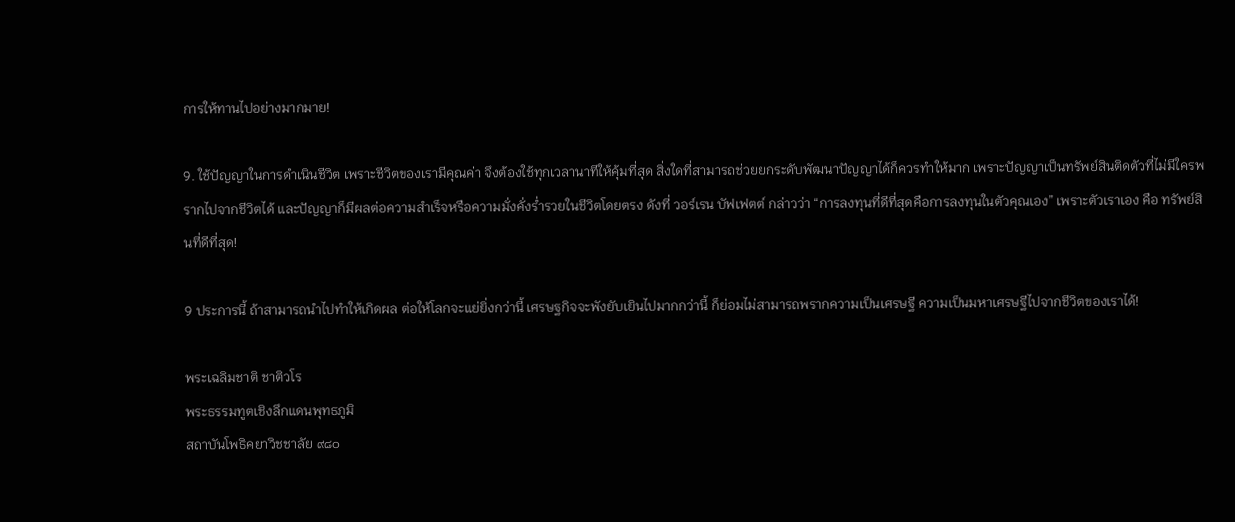การให้ทานไปอย่างมากมาย!

9. ใช้ปัญญาในการดำเนินชีวิต เพราะชีวิตของเรามีคุณค่า จึงต้องใช้ทุกเวลานาทีให้คุ้มที่สุด สิ่งใดที่สามารถช่วยยกระดับพัฒนาปัญญาได้ก็ควรทำให้มาก เพราะปัญญาเป็นทรัพย์สินติดตัวที่ไม่มีใครพรากไปจากชีวิตได้ และปัญญาก็มีผลต่อความสำเร็จหรือความมั่งคั่งร่ำรวยในชีวิตโดยตรง ดังที่ วอร์เรน บัฟเฟตต์ กล่าวว่า “การลงทุนที่ดีที่สุดคือการลงทุนในตัวคุณเอง” เพราะตัวเราเอง คือ ทรัพย์สินที่ดีที่สุด!

9 ประการนี้ ถ้าสามารถนำไปทำให้เกิดผล ต่อให้โลกจะแย่ยิ่งกว่านี้ เศรษฐกิจจะพังยับเยินไปมากกว่านี้ ก็ย่อมไม่สามารถพรากความเป็นเศรษฐี ความเป็นมหาเศรษฐีไปจากชีวิตของเราได้!

พระเฉลิมชาติ ชาติวโร
พระธรรมทูตเชิงลึกแดนพุทธภูมิ
สถาบันโพธิคยาวิชชาลัย ๙๘๐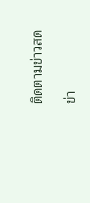ติดตามข่าวสด

ข่า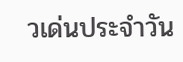วเด่นประจำวัน